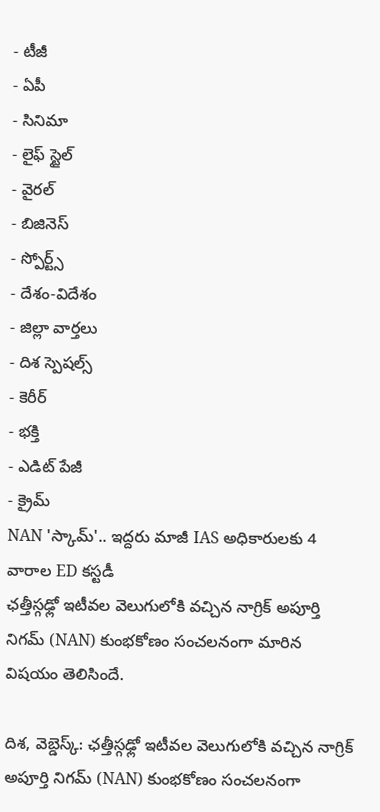- టీజీ
- ఏపీ
- సినిమా
- లైఫ్ స్టైల్
- వైరల్
- బిజినెస్
- స్పోర్ట్స్
- దేశం-విదేశం
- జిల్లా వార్తలు
- దిశ స్పెషల్స్
- కెరీర్
- భక్తి
- ఎడిట్ పేజీ
- క్రైమ్
NAN 'స్కామ్'.. ఇద్దరు మాజీ IAS అధికారులకు 4 వారాల ED కస్టడీ
ఛత్తీస్గఢ్లో ఇటీవల వెలుగులోకి వచ్చిన నాగ్రిక్ అపూర్తి నిగమ్ (NAN) కుంభకోణం సంచలనంగా మారిన విషయం తెలిసిందే.

దిశ, వెబ్డెస్క్: ఛత్తీస్గఢ్లో ఇటీవల వెలుగులోకి వచ్చిన నాగ్రిక్ అపూర్తి నిగమ్ (NAN) కుంభకోణం సంచలనంగా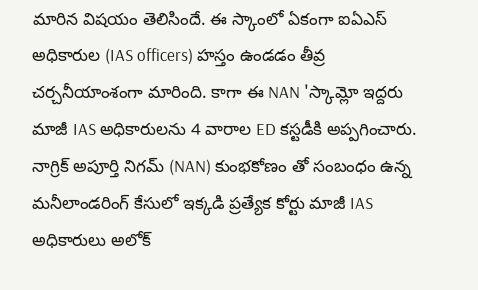మారిన విషయం తెలిసిందే. ఈ స్కాంలో ఏకంగా ఐఏఎస్ అధికారుల (IAS officers) హస్తం ఉండడం తీవ్ర చర్చనీయాంశంగా మారింది. కాగా ఈ NAN 'స్కామ్లో ఇద్దరు మాజీ IAS అధికారులను 4 వారాల ED కస్టడీకి అప్పగించారు. నాగ్రిక్ అపూర్తి నిగమ్ (NAN) కుంభకోణం తో సంబంధం ఉన్న మనీలాండరింగ్ కేసులో ఇక్కడి ప్రత్యేక కోర్టు మాజీ IAS అధికారులు అలోక్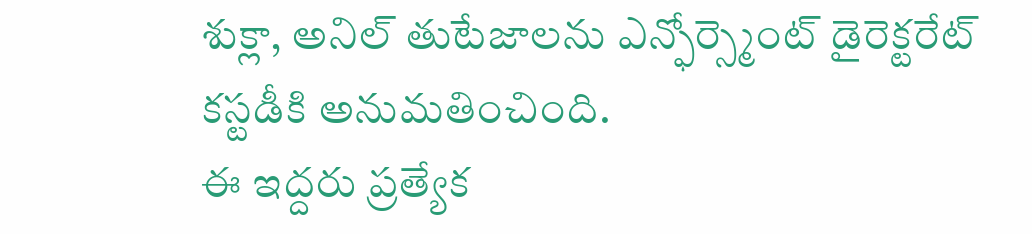శుక్లా, అనిల్ తుటేజాలను ఎన్ఫోర్స్మెంట్ డైరెక్టరేట్ కస్టడీకి అనుమతించింది.
ఈ ఇద్దరు ప్రత్యేక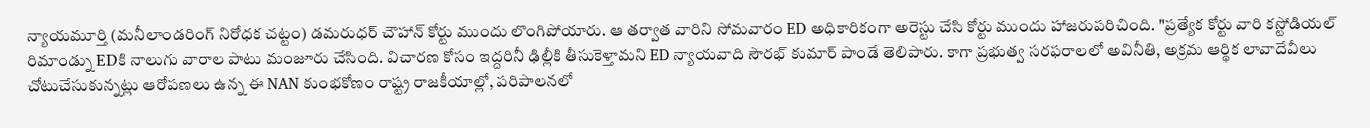న్యాయమూర్తి (మనీలాండరింగ్ నిరోధక చట్టం) డమరుధర్ చౌహాన్ కోర్టు ముందు లొంగిపోయారు. ఆ తర్వాత వారిని సోమవారం ED అధికారికంగా అరెస్టు చేసి కోర్టు ముందు హాజరుపరిచింది. "ప్రత్యేక కోర్టు వారి కస్టోడియల్ రిమాండ్ను EDకి నాలుగు వారాల పాటు మంజూరు చేసింది. విచారణ కోసం ఇద్దరినీ ఢిల్లీకి తీసుకెళ్తామని ED న్యాయవాది సౌరభ్ కుమార్ పాండే తెలిపారు. కాగా ప్రభుత్వ సరఫరాలలో అవినీతి, అక్రమ ఆర్థిక లావాదేవీలు చోటుచేసుకున్నట్లు ఆరోపణలు ఉన్న ఈ NAN కుంభకోణం రాష్ట్ర రాజకీయాల్లో, పరిపాలనలో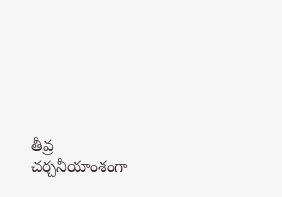తీవ్ర చర్చనీయాంశంగా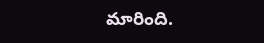మారింది.